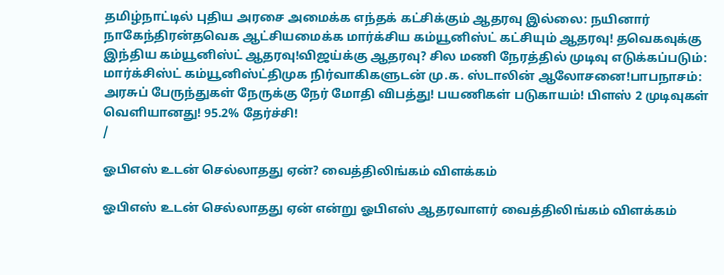தமிழ்நாட்டில் புதிய அரசை அமைக்க எந்தக் கட்சிக்கும் ஆதரவு இல்லை: நயினார் நாகேந்திரன்தவெக ஆட்சியமைக்க மார்க்சிய கம்யூனிஸ்ட் கட்சியும் ஆதரவு! தவெகவுக்கு இந்திய கம்யூனிஸ்ட் ஆதரவு!விஜய்க்கு ஆதரவு? சில மணி நேரத்தில் முடிவு எடுக்கப்படும்: மார்க்சிஸ்ட் கம்யூனிஸ்ட்திமுக நிர்வாகிகளுடன் மு.க. ஸ்டாலின் ஆலோசனை!பாபநாசம்: அரசுப் பேருந்துகள் நேருக்கு நேர் மோதி விபத்து! பயணிகள் படுகாயம்! பிளஸ் 2 முடிவுகள் வெளியானது! 95.2% தேர்ச்சி!
/

ஓபிஎஸ் உடன் செல்லாதது ஏன்? வைத்திலிங்கம் விளக்கம்

ஓபிஎஸ் உடன் செல்லாதது ஏன் என்று ஓபிஎஸ் ஆதரவாளர் வைத்திலிங்கம் விளக்கம்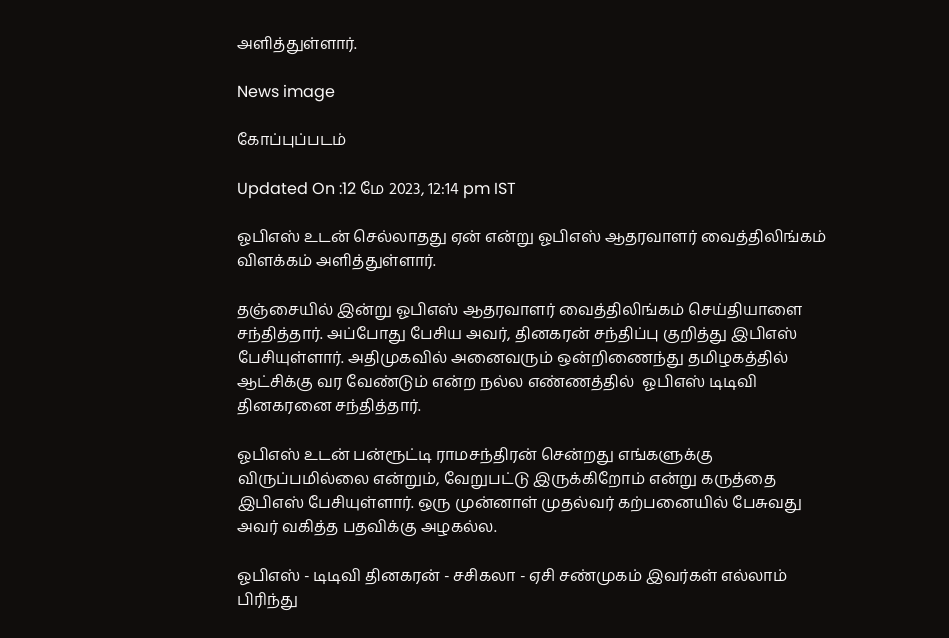அளித்துள்ளார்.

News image

கோப்புப்படம்

Updated On :12 மே 2023, 12:14 pm IST

ஓபிஎஸ் உடன் செல்லாதது ஏன் என்று ஓபிஎஸ் ஆதரவாளர் வைத்திலிங்கம் விளக்கம் அளித்துள்ளார்.

தஞ்சையில் இன்று ஓபிஎஸ் ஆதரவாளர் வைத்திலிங்கம் செய்தியாளை சந்தித்தார். அப்போது பேசிய அவர், தினகரன் சந்திப்பு குறித்து இபிஎஸ் பேசியுள்ளார். அதிமுகவில் அனைவரும் ஒன்றிணைந்து தமிழகத்தில் ஆட்சிக்கு வர வேண்டும் என்ற நல்ல எண்ணத்தில்  ஓபிஎஸ் டிடிவி தினகரனை சந்தித்தார்.

ஓபிஎஸ் உடன் பன்ரூட்டி ராமசந்திரன் சென்றது எங்களுக்கு விருப்பமில்லை என்றும், வேறுபட்டு இருக்கிறோம் என்று கருத்தை இபிஎஸ் பேசியுள்ளார். ஒரு முன்னாள் முதல்வர் கற்பனையில் பேசுவது அவர் வகித்த பதவிக்கு அழகல்ல.

ஓபிஎஸ் - டிடிவி தினகரன் - சசிகலா - ஏசி சண்முகம் இவர்கள் எல்லாம் பிரிந்து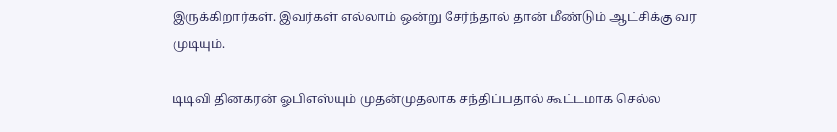இருக்கிறார்கள். இவர்கள் எல்லாம் ஒன்று சேர்ந்தால் தான் மீண்டும் ஆட்சிக்கு வர முடியும்.

டிடிவி தினகரன் ஓபிஎஸ்யும் முதன்முதலாக சந்திப்பதால் கூட்டமாக செல்ல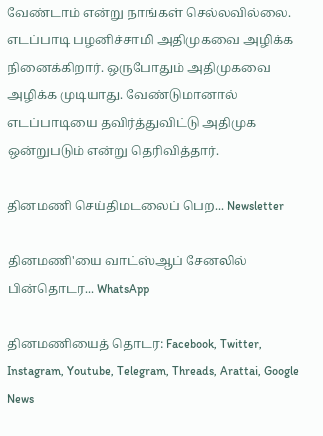வேண்டாம் என்று நாங்கள் செல்லவில்லை. எடப்பாடி பழனிச்சாமி அதிமுகவை அழிக்க நினைக்கிறார். ஒருபோதும் அதிமுகவை அழிக்க முடியாது. வேண்டுமானால் எடப்பாடியை தவிர்த்துவிட்டு அதிமுக ஒன்றுபடும் என்று தெரிவித்தார்.

தினமணி செய்திமடலைப் பெற... Newsletter

தினமணி'யை வாட்ஸ்ஆப் சேனலில் பின்தொடர... WhatsApp

தினமணியைத் தொடர: Facebook, Twitter, Instagram, Youtube, Telegram, Threads, Arattai, Google News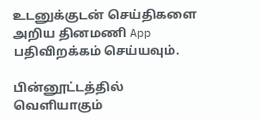உடனுக்குடன் செய்திகளை அறிய தினமணி App பதிவிறக்கம் செய்யவும்.

பின்னூட்டத்தில் வெளியாகும்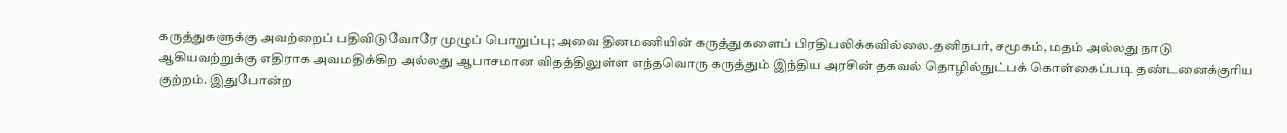கருத்துகளுக்கு அவற்றைப் பதிவிடுவோரே முழுப் பொறுப்பு; அவை தினமணியின் கருத்துகளைப் பிரதிபலிக்கவில்லை.தனிநபர், சமூகம், மதம் அல்லது நாடு ஆகியவற்றுக்கு எதிராக அவமதிக்கிற அல்லது ஆபாசமான விதத்திலுள்ள எந்தவொரு கருத்தும் இந்திய அரசின் தகவல் தொழில்நுட்பக் கொள்கைப்படி தண்டனைக்குரிய குற்றம். இதுபோன்ற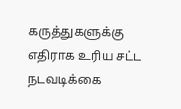கருத்துகளுக்கு எதிராக உரிய சட்ட நடவடிக்கை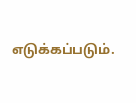எடுக்கப்படும்.